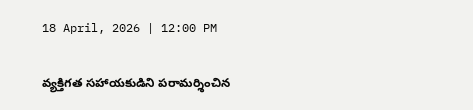18 April, 2026 | 12:00 PM

వ్యక్తిగత సహాయకుడిని పరామర్శించిన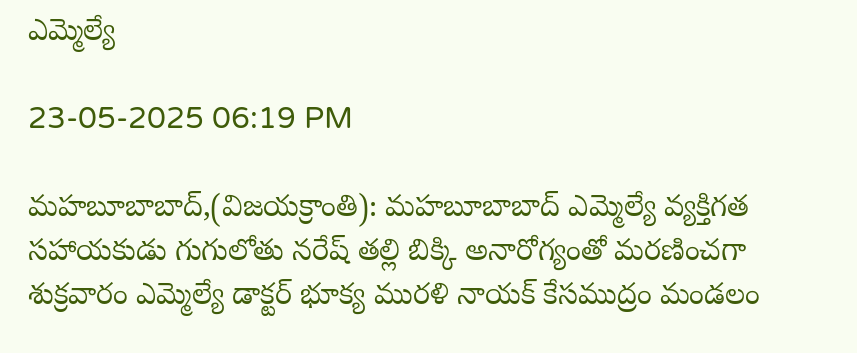ఎమ్మెల్యే

23-05-2025 06:19 PM

మహబూబాబాద్,(విజయక్రాంతి): మహబూబాబాద్ ఎమ్మెల్యే వ్యక్తిగత సహాయకుడు గుగులోతు నరేష్ తల్లి బిక్కి అనారోగ్యంతో మరణించగా శుక్రవారం ఎమ్మెల్యే డాక్టర్ భూక్య మురళి నాయక్ కేసముద్రం మండలం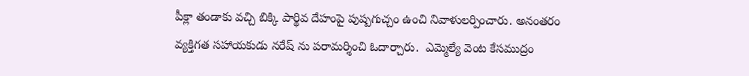పీక్లా తండాకు వచ్చి బిక్కి పార్థివ దేహంపై పుష్పగుచ్చం ఉంచి నివాళులర్పించారు. అనంతరం వ్యక్తిగత సహాయకుడు నరేష్ ను పరామర్శించి ఓదార్చారు.  ఎమ్మెల్యే వెంట కేసముద్రం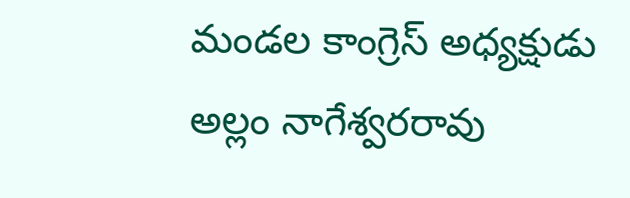మండల కాంగ్రెస్ అధ్యక్షుడు అల్లం నాగేశ్వరరావు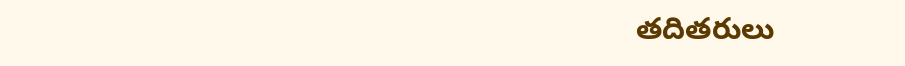తదితరులు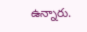ఉన్నారు.